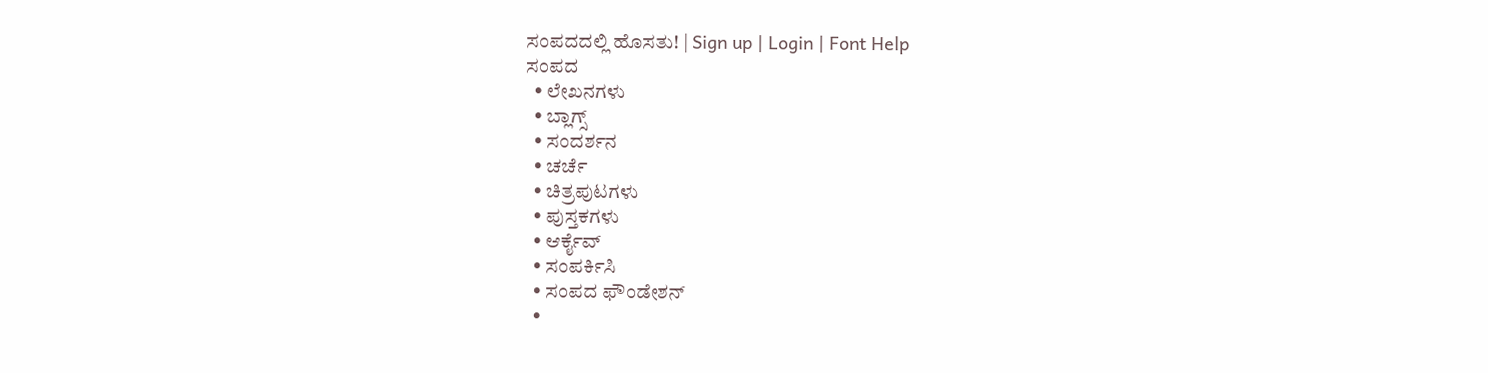ಸಂಪದದಲ್ಲಿ ಹೊಸತು! | Sign up | Login | Font Help
ಸಂಪದ
  • ಲೇಖನಗಳು
  • ಬ್ಲಾಗ್ಸ್
  • ಸಂದರ್ಶನ
  • ಚರ್ಚೆ
  • ಚಿತ್ರಪುಟಗಳು
  • ಪುಸ್ತಕಗಳು
  • ಆರ್ಕೈವ್
  • ಸಂಪರ್ಕಿಸಿ
  • ಸಂಪದ ಫೌಂಡೇಶನ್
  •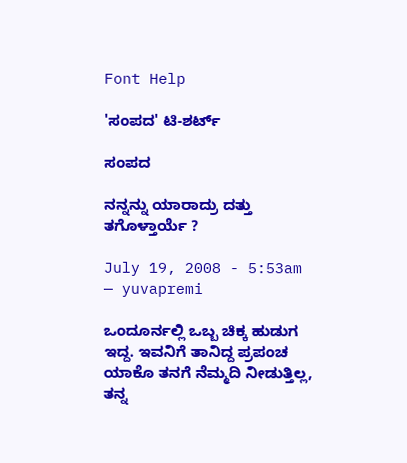Font Help

'ಸಂಪದ' ಟಿ-ಶರ್ಟ್

ಸಂಪದ

ನನ್ನನ್ನು ಯಾರಾದ್ರು ದತ್ತು ತಗೊಳ್ತಾರ್ಯೆ ?

July 19, 2008 - 5:53am — yuvapremi

ಒಂದೂರ್ನಲ್ಲಿ ಒಬ್ಬ ಚಿಕ್ಕ ಹುಡುಗ ಇದ್ದ. ಇವನಿಗೆ ತಾನಿದ್ದ ಪ್ರಪಂಚ ಯಾಕೊ ತನಗೆ ನೆಮ್ಮದಿ ನೀಡುತ್ತಿಲ್ಲ, ತನ್ನ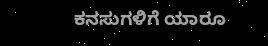ಕನಸುಗಳಿಗೆ ಯಾರೂ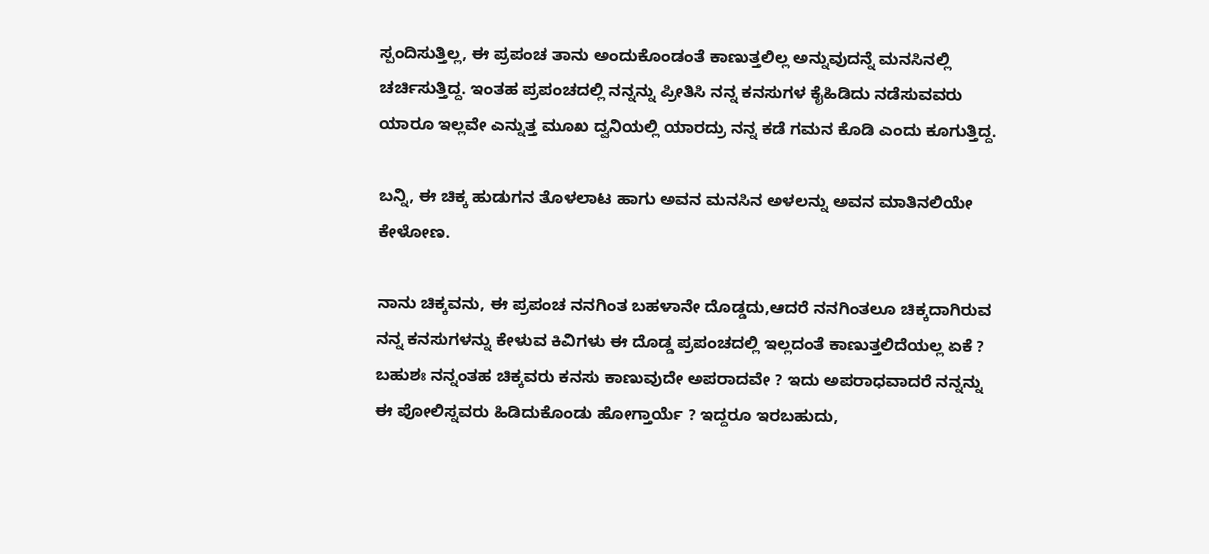ಸ್ಪಂದಿಸುತ್ತಿಲ್ಲ, ಈ ಪ್ರಪಂಚ ತಾನು ಅಂದುಕೊಂಡಂತೆ ಕಾಣುತ್ತಲಿಲ್ಲ ಅನ್ನುವುದನ್ನೆ ಮನಸಿನಲ್ಲಿ ಚರ್ಚಿಸುತ್ತಿದ್ದ. ಇಂತಹ ಪ್ರಪಂಚದಲ್ಲಿ ನನ್ನನ್ನು ಪ್ರೀತಿಸಿ ನನ್ನ ಕನಸುಗಳ ಕೈಹಿಡಿದು ನಡೆಸುವವರು ಯಾರೂ ಇಲ್ಲವೇ ಎನ್ನುತ್ತ ಮೂಖ ದ್ವನಿಯಲ್ಲಿ ಯಾರದ್ರು ನನ್ನ ಕಡೆ ಗಮನ ಕೊಡಿ ಎಂದು ಕೂಗುತ್ತಿದ್ದ.

ಬನ್ನಿ, ಈ ಚಿಕ್ಕ ಹುಡುಗನ ತೊಳಲಾಟ ಹಾಗು ಅವನ ಮನಸಿನ ಅಳಲನ್ನು ಅವನ ಮಾತಿನಲಿಯೇ ಕೇಳೋಣ.

ನಾನು ಚಿಕ್ಕವನು, ಈ ಪ್ರಪಂಚ ನನಗಿಂತ ಬಹಳಾನೇ ದೊಡ್ಡದು,ಆದರೆ ನನಗಿಂತಲೂ ಚಿಕ್ಕದಾಗಿರುವ ನನ್ನ ಕನಸುಗಳನ್ನು ಕೇಳುವ ಕಿವಿಗಳು ಈ ದೊಡ್ಡ ಪ್ರಪಂಚದಲ್ಲಿ ಇಲ್ಲದಂತೆ ಕಾಣುತ್ತಲಿದೆಯಲ್ಲ ಏಕೆ ? ಬಹುಶಃ ನನ್ನಂತಹ ಚಿಕ್ಕವರು ಕನಸು ಕಾಣುವುದೇ ಅಪರಾದವೇ ? ಇದು ಅಪರಾಧವಾದರೆ ನನ್ನನ್ನು ಈ ಪೋಲಿಸ್ನವರು ಹಿಡಿದುಕೊಂಡು ಹೋಗ್ತಾರ್ಯೆ ? ಇದ್ದರೂ ಇರಬಹುದು,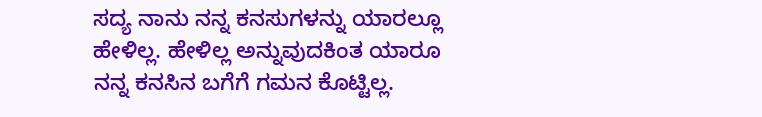ಸದ್ಯ ನಾನು ನನ್ನ ಕನಸುಗಳನ್ನು ಯಾರಲ್ಲೂ ಹೇಳಿಲ್ಲ. ಹೇಳಿಲ್ಲ ಅನ್ನುವುದಕಿಂತ ಯಾರೂ ನನ್ನ ಕನಸಿನ ಬಗೆಗೆ ಗಮನ ಕೊಟ್ಟಿಲ್ಲ.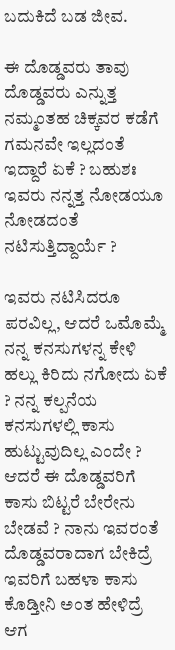ಬದುಕಿದೆ ಬಡ ಜೀವ.

ಈ ದೊಡ್ಡವರು ತಾವು ದೊಡ್ಡವರು ಎನ್ನುತ್ತ ನಮ್ಮಂತಹ ಚಿಕ್ಕವರ ಕಡೆಗೆ ಗಮನವೇ ಇಲ್ಲದಂತೆ ಇದ್ದಾರೆ ಏಕೆ ? ಬಹುಶಃ ಇವರು ನನ್ನತ್ತ ನೋಡಯೂ ನೋಡದಂತೆ ನಟಿಸುತ್ತಿದ್ದಾರ್ಯೆ ?

ಇವರು ನಟಿಸಿದರೂ ಪರವಿಲ್ಲ, ಆದರೆ ಒಮೊಮ್ಮೆ ನನ್ನ ಕನಸುಗಳನ್ನ ಕೇಳಿ ಹಲ್ಲು ಕಿರಿದು ನಗೋದು ಏಕೆ ? ನನ್ನ ಕಲ್ಪನೆಯ ಕನಸುಗಳಲ್ಲಿ ಕಾಸು ಹುಟ್ಟುವುದಿಲ್ಲ ಎಂದೇ ? ಆದರೆ ಈ ದೊಡ್ಡವರಿಗೆ ಕಾಸು ಬಿಟ್ಟರೆ ಬೇರೇನು ಬೇಡವೆ ? ನಾನು ಇವರಂತೆ ದೊಡ್ಡವರಾದಾಗ ಬೇಕಿದ್ರೆ ಇವರಿಗೆ ಬಹಳಾ ಕಾಸು ಕೊಡ್ತೀನಿ ಅಂತ ಹೇಳಿದ್ರೆ ಆಗ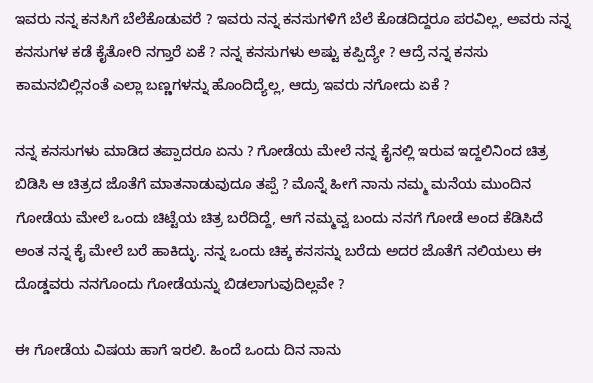ಇವರು ನನ್ನ ಕನಸಿಗೆ ಬೆಲೆಕೊಡುವರೆ ? ಇವರು ನನ್ನ ಕನಸುಗಳಿಗೆ ಬೆಲೆ ಕೊಡದಿದ್ದರೂ ಪರವಿಲ್ಲ, ಅವರು ನನ್ನ ಕನಸುಗಳ ಕಡೆ ಕೈತೋರಿ ನಗ್ತಾರೆ ಏಕೆ ? ನನ್ನ ಕನಸುಗಳು ಅಷ್ಟು ಕಪ್ಪಿದ್ಯೇ ? ಆದ್ರೆ ನನ್ನ ಕನಸು ಕಾಮನಬಿಲ್ಲಿನಂತೆ ಎಲ್ಲಾ ಬಣ್ಣಗಳನ್ನು ಹೊಂದಿದ್ಯೆಲ್ಲ, ಆದ್ರು ಇವರು ನಗೋದು ಏಕೆ ?

ನನ್ನ ಕನಸುಗಳು ಮಾಡಿದ ತಪ್ಪಾದರೂ ಏನು ? ಗೋಡೆಯ ಮೇಲೆ ನನ್ನ ಕೈನಲ್ಲಿ ಇರುವ ಇದ್ದಲಿನಿಂದ ಚಿತ್ರ ಬಿಡಿಸಿ ಆ ಚಿತ್ರದ ಜೊತೆಗೆ ಮಾತನಾಡುವುದೂ ತಪ್ಪೆ ? ಮೊನ್ನೆ ಹೀಗೆ ನಾನು ನಮ್ಮ ಮನೆಯ ಮುಂದಿನ ಗೋಡೆಯ ಮೇಲೆ ಒಂದು ಚಿಟ್ಟೆಯ ಚಿತ್ರ ಬರೆದಿದ್ದೆ, ಆಗೆ ನಮ್ಮವ್ವ ಬಂದು ನನಗೆ ಗೋಡೆ ಅಂದ ಕೆಡಿಸಿದೆ ಅಂತ ನನ್ನ ಕೈ ಮೇಲೆ ಬರೆ ಹಾಕಿದ್ಳು. ನನ್ನ ಒಂದು ಚಿಕ್ಕ ಕನಸನ್ನು ಬರೆದು ಅದರ ಜೊತೆಗೆ ನಲಿಯಲು ಈ ದೊಡ್ಡವರು ನನಗೊಂದು ಗೋಡೆಯನ್ನು ಬಿಡಲಾಗುವುದಿಲ್ಲವೇ ?

ಈ ಗೋಡೆಯ ವಿಷಯ ಹಾಗೆ ಇರಲಿ. ಹಿಂದೆ ಒಂದು ದಿನ ನಾನು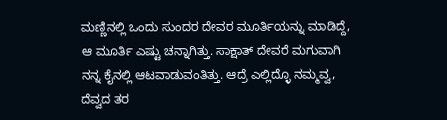ಮಣ್ಣಿನಲ್ಲಿ ಒಂದು ಸುಂದರ ದೇವರ ಮೂರ್ತಿಯನ್ನು ಮಾಡಿದ್ದೆ, ಆ ಮೂರ್ತಿ ಎಷ್ಟು ಚನ್ನಾಗಿತ್ತು. ಸಾಕ್ಷಾತ್ ದೇವರೆ ಮಗುವಾಗಿ ನನ್ನ ಕೈನಲ್ಲಿ ಆಟವಾಡುವಂತಿತ್ತು. ಆದ್ರೆ ಎಲ್ಲಿದ್ಳೊ ನಮ್ಮವ್ವ, ದೆವ್ವದ ತರ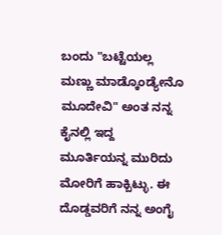ಬಂದು "ಬಟ್ಟೆಯಲ್ಲ ಮಣ್ಣು ಮಾಡ್ಕೊಂಡ್ಯೇನೊ ಮೂದೇವಿ" ಅಂತ ನನ್ನ ಕೈನಲ್ಲಿ ಇದ್ದ ಮೂರ್ತಿಯನ್ನ ಮುರಿದು ಮೋರಿಗೆ ಹಾಕ್ಬಿಟ್ಳು. ಈ ದೊಡ್ಡವರಿಗೆ ನನ್ನ ಅಂಗೈ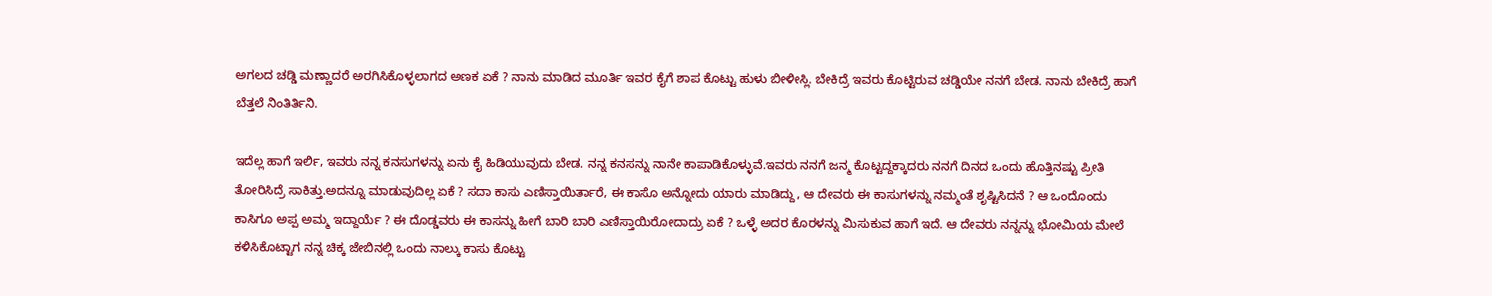ಅಗಲದ ಚಡ್ಡಿ ಮಣ್ಣಾದರೆ ಅರಗಿಸಿಕೊಳ್ಳಲಾಗದ ಅಣಕ ಏಕೆ ? ನಾನು ಮಾಡಿದ ಮೂರ್ತಿ ಇವರ ಕೈಗೆ ಶಾಪ ಕೊಟ್ಟು ಹುಳು ಬೀಳೀಸ್ಲಿ. ಬೇಕಿದ್ರೆ ಇವರು ಕೊಟ್ಟಿರುವ ಚಡ್ಡಿಯೇ ನನಗೆ ಬೇಡ. ನಾನು ಬೇಕಿದ್ರೆ ಹಾಗೆ ಬೆತ್ತಲೆ ನಿಂತಿರ್ತಿನಿ.

ಇದೆಲ್ಲ ಹಾಗೆ ಇರ್ಲಿ, ಇವರು ನನ್ನ ಕನಸುಗಳನ್ನು ಏನು ಕೈ ಹಿಡಿಯುವುದು ಬೇಡ. ನನ್ನ ಕನಸನ್ನು ನಾನೇ ಕಾಪಾಡಿಕೊಳ್ಳುವೆ.ಇವರು ನನಗೆ ಜನ್ಮ ಕೊಟ್ಟದ್ದಕ್ಕಾದರು ನನಗೆ ದಿನದ ಒಂದು ಹೊತ್ತಿನಷ್ಟು ಪ್ರೀತಿ ತೋರಿಸಿದ್ರೆ ಸಾಕಿತ್ತು.ಅದನ್ನೂ ಮಾಡುವುದಿಲ್ಲ ಏಕೆ ? ಸದಾ ಕಾಸು ಎಣಿಸ್ತಾಯಿರ್ತಾರೆ, ಈ ಕಾಸೊ ಅನ್ನೋದು ಯಾರು ಮಾಡಿದ್ದು, ಆ ದೇವರು ಈ ಕಾಸುಗಳನ್ನು ನಮ್ಮಂತೆ ಶೃಷ್ಟಿಸಿದನೆ ? ಆ ಒಂದೊಂದು ಕಾಸಿಗೂ ಅಪ್ಪ ಅಮ್ಮ ಇದ್ದಾರ್ಯೆ ? ಈ ದೊಡ್ಡವರು ಈ ಕಾಸನ್ನು ಹೀಗೆ ಬಾರಿ ಬಾರಿ ಎಣಿಸ್ತಾಯಿರೋದಾದ್ರು ಏಕೆ ? ಒಳ್ಳೆ ಅದರ ಕೊರಳನ್ನು ಮಿಸುಕುವ ಹಾಗೆ ಇದೆ. ಆ ದೇವರು ನನ್ನನ್ನು ಭೋಮಿಯ ಮೇಲೆ ಕಳಿಸಿಕೊಟ್ಟಾಗ ನನ್ನ ಚಿಕ್ಕ ಜೇಬಿನಲ್ಲಿ ಒಂದು ನಾಲ್ಕು ಕಾಸು ಕೊಟ್ಟು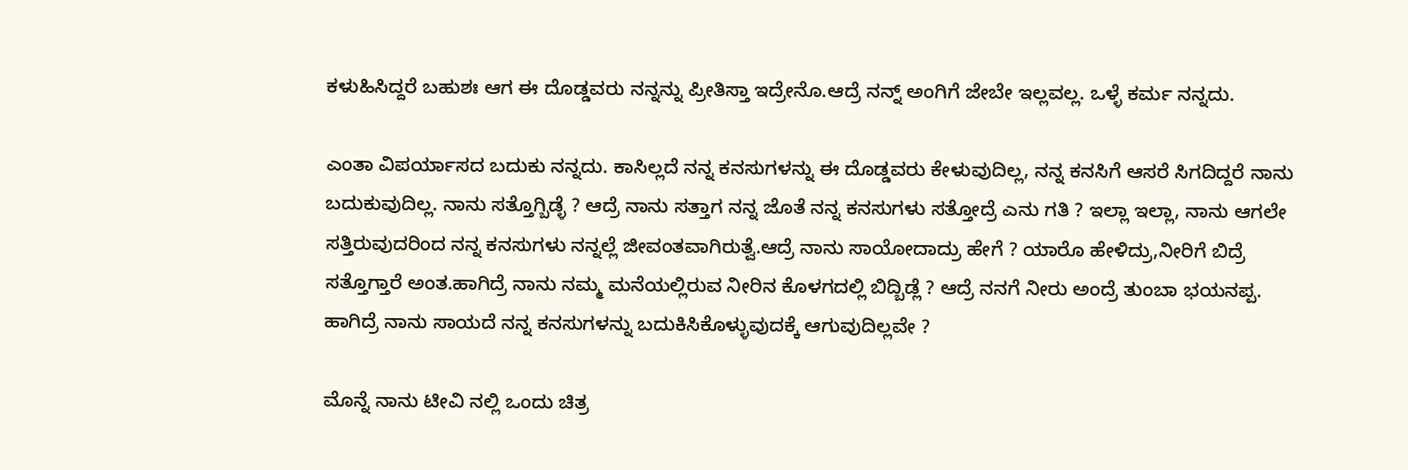ಕಳುಹಿಸಿದ್ದರೆ ಬಹುಶಃ ಆಗ ಈ ದೊಡ್ಡವರು ನನ್ನನ್ನು ಪ್ರೀತಿಸ್ತಾ ಇದ್ರೇನೊ.ಆದ್ರೆ ನನ್ನ್ ಅಂಗಿಗೆ ಜೇಬೇ ಇಲ್ಲವಲ್ಲ. ಒಳ್ಳೆ ಕರ್ಮ ನನ್ನದು.

ಎಂತಾ ವಿಪರ್ಯಾಸದ ಬದುಕು ನನ್ನದು. ಕಾಸಿಲ್ಲದೆ ನನ್ನ ಕನಸುಗಳನ್ನು ಈ ದೊಡ್ಡವರು ಕೇಳುವುದಿಲ್ಲ, ನನ್ನ ಕನಸಿಗೆ ಆಸರೆ ಸಿಗದಿದ್ದರೆ ನಾನು ಬದುಕುವುದಿಲ್ಲ. ನಾನು ಸತ್ತೊಗ್ಬಿಡ್ಳೆ ? ಆದ್ರೆ ನಾನು ಸತ್ತಾಗ ನನ್ನ ಜೊತೆ ನನ್ನ ಕನಸುಗಳು ಸತ್ತೋದ್ರೆ ಎನು ಗತಿ ? ಇಲ್ಲಾ ಇಲ್ಲಾ, ನಾನು ಆಗಲೇ ಸತ್ತಿರುವುದರಿಂದ ನನ್ನ ಕನಸುಗಳು ನನ್ನಲ್ಲೆ ಜೀವಂತವಾಗಿರುತ್ವೆ.ಆದ್ರೆ ನಾನು ಸಾಯೋದಾದ್ರು ಹೇಗೆ ? ಯಾರೊ ಹೇಳಿದ್ರು,ನೀರಿಗೆ ಬಿದ್ರೆ ಸತ್ತೊಗ್ತಾರೆ ಅಂತ.ಹಾಗಿದ್ರೆ ನಾನು ನಮ್ಮ ಮನೆಯಲ್ಲಿರುವ ನೀರಿನ ಕೊಳಗದಲ್ಲಿ ಬಿದ್ಬಿಡ್ಲೆ ? ಆದ್ರೆ ನನಗೆ ನೀರು ಅಂದ್ರೆ ತುಂಬಾ ಭಯನಪ್ಪ. ಹಾಗಿದ್ರೆ ನಾನು ಸಾಯದೆ ನನ್ನ ಕನಸುಗಳನ್ನು ಬದುಕಿಸಿಕೊಳ್ಳುವುದಕ್ಕೆ ಆಗುವುದಿಲ್ಲವೇ ?

ಮೊನ್ನೆ ನಾನು ಟೀವಿ ನಲ್ಲಿ ಒಂದು ಚಿತ್ರ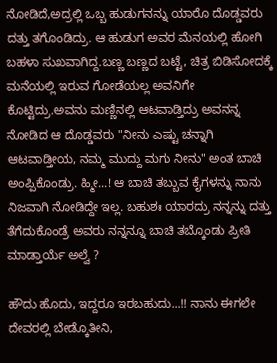ನೋಡಿದೆ,ಅದ್ರಲ್ಲಿ ಒಬ್ಬ ಹುಡುಗನನ್ನು ಯಾರೊ ದೊಡ್ಡವರು ದತ್ತು ತಗೊಂಡಿದ್ರು. ಆ ಹುಡುಗ ಅವರ ಮೆನಯಲ್ಲಿ ಹೋಗಿ ಬಹಳಾ ಸುಖವಾಗಿದ್ದ.ಬಣ್ಣ ಬಣ್ಣದ ಬಟ್ಟೆ, ಚಿತ್ರ ಬಿಡಿಸೋದಕ್ಕೆ ಮನೆಯಲ್ಲಿ ಇರುವ ಗೋಡೆಯಲ್ಲ ಅವನಿಗೇ ಕೊಟ್ಟಿದ್ರು.ಅವನು ಮಣ್ಣಿನಲ್ಲಿ ಆಟವಾಡ್ತಿದ್ರು ಅವನನ್ನ ನೋಡಿದ ಆ ದೊಡ್ಡವರು "ನೀನು ಎಷ್ಟು ಚನ್ನಾಗಿ ಆಟವಾಡ್ತೀಯ, ನಮ್ಮ ಮುದ್ದು ಮಗು ನೀನು" ಅಂತ ಬಾಚಿ ಅಂಪ್ಪಿಕೊಂಡ್ರು. ಹ್ಮೀ...! ಆ ಬಾಚಿ ತಬ್ಬುವ ಕೈಗಳನ್ನು ನಾನು ನಿಜವಾಗಿ ನೋಡಿದ್ದೇ ಇಲ್ಲ. ಬಹುಶಃ ಯಾರದ್ರು ನನ್ನನ್ನು ದತ್ತು ತೆಗೆದುಕೊಂಡ್ರೆ ಅವರು ನನ್ನನ್ನೂ ಬಾಚಿ ತಬ್ಕೊಂಡು ಪ್ರೀತಿ ಮಾಡ್ತಾರ್ಯೆ ಅಲ್ವೆ ?

ಹೌದು ಹೊದು, ಇದ್ದರೂ ಇರಬಹುದು...!! ನಾನು ಈಗಲೇ ದೇವರಲ್ಲಿ ಬೇಡ್ಕೊತೀನಿ,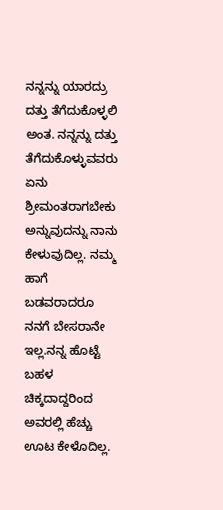ನನ್ನನ್ನು ಯಾರದ್ರು ದತ್ತು ತೆಗೆದುಕೊಳ್ಳಲಿ ಅಂತ. ನನ್ನನ್ನು ದತ್ತು ತೆಗೆದುಕೊಳ್ಳುವವರು ಏನು ಶ್ರೀಮಂತರಾಗಬೇಕು ಅನ್ನುವುದನ್ನು ನಾನು ಕೇಳುವುದಿಲ್ಲ. ನಮ್ಮ ಹಾಗೆ ಬಡವರಾದರೂ ನನಗೆ ಬೇಸರಾನೇ ಇಲ್ಲ.ನನ್ನ ಹೊಟ್ಟೆ ಬಹಳ ಚಿಕ್ಕದಾದ್ದರಿಂದ ಅವರಲ್ಲಿ ಹೆಚ್ಚು ಊಟ ಕೇಳೊದಿಲ್ಲ.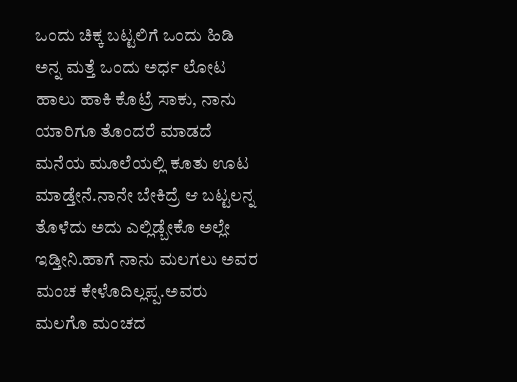ಒಂದು ಚಿಕ್ಕ ಬಟ್ಟಲಿಗೆ ಒಂದು ಹಿಡಿ ಅನ್ನ ಮತ್ತೆ ಒಂದು ಅರ್ಧ ಲೋಟ ಹಾಲು ಹಾಕಿ ಕೊಟ್ರೆ ಸಾಕು, ನಾನು ಯಾರಿಗೂ ತೊಂದರೆ ಮಾಡದೆ ಮನೆಯ ಮೂಲೆಯಲ್ಲಿ ಕೂತು ಊಟ ಮಾಡ್ತೇನೆ.ನಾನೇ ಬೇಕಿದ್ರೆ ಆ ಬಟ್ಟಲನ್ನ ತೊಳೆದು ಅದು ಎಲ್ಲಿಡ್ಬೇಕೊ ಅಲ್ಲೇ ಇಡ್ತೀನಿ.ಹಾಗೆ ನಾನು ಮಲಗಲು ಅವರ ಮಂಚ ಕೇಳೊದಿಲ್ಲಪ್ಪ.ಅವರು ಮಲಗೊ ಮಂಚದ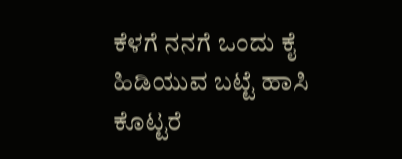ಕೆಳಗೆ ನನಗೆ ಒಂದು ಕೈ ಹಿಡಿಯುವ ಬಟ್ಟೆ ಹಾಸಿ ಕೊಟ್ಟರೆ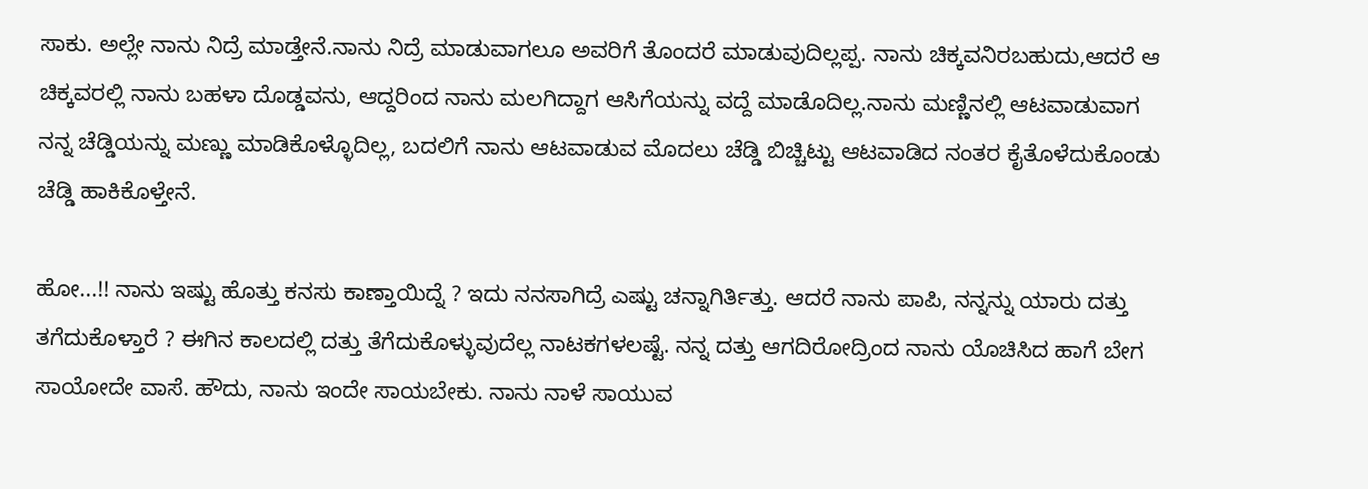ಸಾಕು. ಅಲ್ಲೇ ನಾನು ನಿದ್ರೆ ಮಾಡ್ತೇನೆ.ನಾನು ನಿದ್ರೆ ಮಾಡುವಾಗಲೂ ಅವರಿಗೆ ತೊಂದರೆ ಮಾಡುವುದಿಲ್ಲಪ್ಪ. ನಾನು ಚಿಕ್ಕವನಿರಬಹುದು,ಆದರೆ ಆ ಚಿಕ್ಕವರಲ್ಲಿ ನಾನು ಬಹಳಾ ದೊಡ್ಡವನು, ಆದ್ದರಿಂದ ನಾನು ಮಲಗಿದ್ದಾಗ ಆಸಿಗೆಯನ್ನು ವದ್ದೆ ಮಾಡೊದಿಲ್ಲ.ನಾನು ಮಣ್ಣಿನಲ್ಲಿ ಆಟವಾಡುವಾಗ ನನ್ನ ಚೆಡ್ಡಿಯನ್ನು ಮಣ್ಣು ಮಾಡಿಕೊಳ್ಳೊದಿಲ್ಲ, ಬದಲಿಗೆ ನಾನು ಆಟವಾಡುವ ಮೊದಲು ಚೆಡ್ಡಿ ಬಿಚ್ಚಿಟ್ಟು ಆಟವಾಡಿದ ನಂತರ ಕೈತೊಳೆದುಕೊಂಡು ಚೆಡ್ಡಿ ಹಾಕಿಕೊಳ್ತೇನೆ.

ಹೋ...!! ನಾನು ಇಷ್ಟು ಹೊತ್ತು ಕನಸು ಕಾಣ್ತಾಯಿದ್ನೆ ? ಇದು ನನಸಾಗಿದ್ರೆ ಎಷ್ಟು ಚನ್ನಾಗಿರ್ತಿತ್ತು. ಆದರೆ ನಾನು ಪಾಪಿ, ನನ್ನನ್ನು ಯಾರು ದತ್ತು ತಗೆದುಕೊಳ್ತಾರೆ ? ಈಗಿನ ಕಾಲದಲ್ಲಿ ದತ್ತು ತೆಗೆದುಕೊಳ್ಳುವುದೆಲ್ಲ ನಾಟಕಗಳಲಷ್ಟೆ. ನನ್ನ ದತ್ತು ಆಗದಿರೋದ್ರಿಂದ ನಾನು ಯೊಚಿಸಿದ ಹಾಗೆ ಬೇಗ ಸಾಯೋದೇ ವಾಸೆ. ಹೌದು, ನಾನು ಇಂದೇ ಸಾಯಬೇಕು. ನಾನು ನಾಳೆ ಸಾಯುವ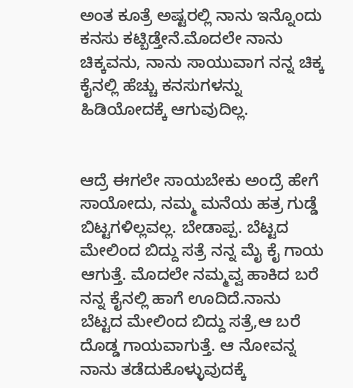ಅಂತ ಕೂತ್ರೆ ಅಷ್ಟರಲ್ಲಿ ನಾನು ಇನ್ನೊಂದು ಕನಸು ಕಟ್ಬಿಡ್ತೇನೆ.ಮೊದಲೇ ನಾನು ಚಿಕ್ಕವನು, ನಾನು ಸಾಯುವಾಗ ನನ್ನ ಚಿಕ್ಕ ಕೈನಲ್ಲಿ ಹೆಚ್ಚು ಕನಸುಗಳನ್ನು ಹಿಡಿಯೋದಕ್ಕೆ ಆಗುವುದಿಲ್ಲ.


ಆದ್ರೆ ಈಗಲೇ ಸಾಯಬೇಕು ಅಂದ್ರೆ ಹೇಗೆ ಸಾಯೋದು, ನಮ್ಮ ಮನೆಯ ಹತ್ರ ಗುಡ್ಡೆ ಬಿಟ್ಟಗಳಿಲ್ಲವಲ್ಲ. ಬೇಡಾಪ್ಪ. ಬೆಟ್ಟದ ಮೇಲಿಂದ ಬಿದ್ದು ಸತ್ರೆ ನನ್ನ ಮೈ ಕೈ ಗಾಯ ಆಗುತ್ತೆ. ಮೊದಲೇ ನಮ್ಮವ್ವ ಹಾಕಿದ ಬರೆ ನನ್ನ ಕೈನಲ್ಲಿ ಹಾಗೆ ಊದಿದೆ.ನಾನು ಬೆಟ್ಟದ ಮೇಲಿಂದ ಬಿದ್ದು ಸತ್ರೆ,ಆ ಬರೆ ದೊಡ್ಡ ಗಾಯವಾಗುತ್ತೆ. ಆ ನೋವನ್ನ ನಾನು ತಡೆದುಕೊಳ್ಳುವುದಕ್ಕೆ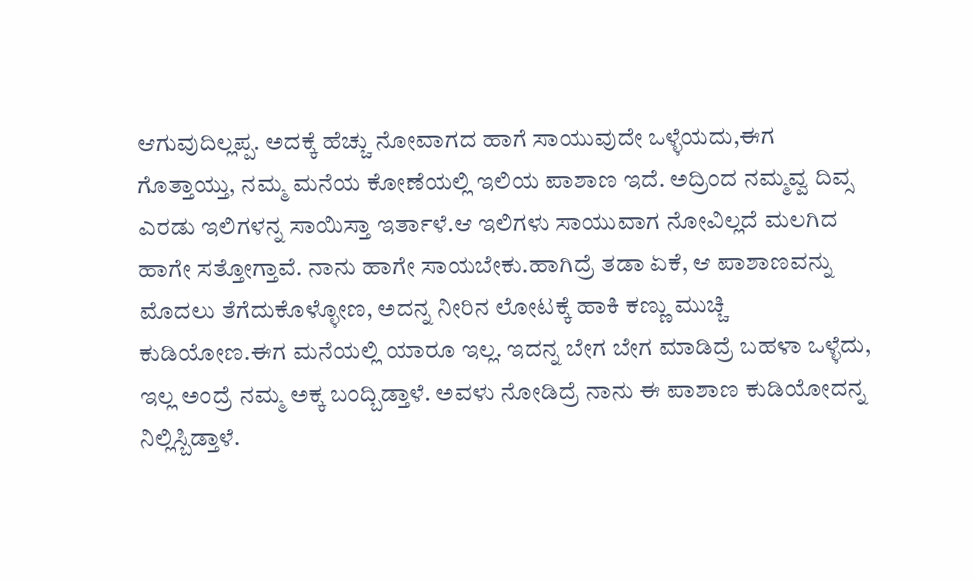ಆಗುವುದಿಲ್ಲಪ್ಪ. ಅದಕ್ಕೆ ಹೆಚ್ಚು ನೋವಾಗದ ಹಾಗೆ ಸಾಯುವುದೇ ಒಳ್ಳೆಯದು,ಈಗ ಗೊತ್ತಾಯ್ತು, ನಮ್ಮ ಮನೆಯ ಕೋಣೆಯಲ್ಲಿ ಇಲಿಯ ಪಾಶಾಣ ಇದೆ. ಅದ್ರಿಂದ ನಮ್ಮವ್ವ ದಿವ್ಸ ಎರಡು ಇಲಿಗಳನ್ನ ಸಾಯಿಸ್ತಾ ಇರ್ತಾಳೆ.ಆ ಇಲಿಗಳು ಸಾಯುವಾಗ ನೋವಿಲ್ಲದೆ ಮಲಗಿದ ಹಾಗೇ ಸತ್ತೋಗ್ತಾವೆ. ನಾನು ಹಾಗೇ ಸಾಯಬೇಕು.ಹಾಗಿದ್ರೆ ತಡಾ ಏಕೆ, ಆ ಪಾಶಾಣವನ್ನು ಮೊದಲು ತೆಗೆದುಕೊಳ್ಳೋಣ, ಅದನ್ನ ನೀರಿನ ಲೋಟಕ್ಕೆ ಹಾಕಿ ಕಣ್ಣು ಮುಚ್ಚಿ ಕುಡಿಯೋಣ.ಈಗ ಮನೆಯಲ್ಲಿ ಯಾರೂ ಇಲ್ಲ. ಇದನ್ನ ಬೇಗ ಬೇಗ ಮಾಡಿದ್ರೆ ಬಹಳಾ ಒಳ್ಳೆದು, ಇಲ್ಲ ಅಂದ್ರೆ ನಮ್ಮ ಅಕ್ಕ ಬಂದ್ಬಿಡ್ತಾಳೆ. ಅವಳು ನೋಡಿದ್ರೆ ನಾನು ಈ ಪಾಶಾಣ ಕುಡಿಯೋದನ್ನ ನಿಲ್ಲಿಸ್ಬಿಡ್ತಾಳೆ.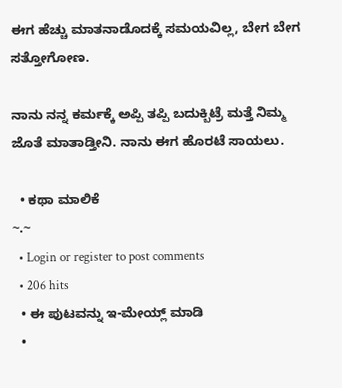ಈಗ ಹೆಚ್ಚು ಮಾತನಾಡೊದಕ್ಕೆ ಸಮಯವಿಲ್ಲ, ಬೇಗ ಬೇಗ ಸತ್ತೋಗೋಣ.

ನಾನು ನನ್ನ ಕರ್ಮಕ್ಕೆ ಅಪ್ಪಿ ತಪ್ಪಿ ಬದುಕ್ಬಿಟ್ರೆ ಮತ್ತೆ ನಿಮ್ಮ ಜೊತೆ ಮಾತಾಡ್ತೀನಿ. ನಾನು ಈಗ ಹೊರಟೆ ಸಾಯಲು.

  • ಕಥಾ ಮಾಲಿಕೆ
~.~
  • Login or register to post comments
  • 206 hits
  • ಈ ಪುಟವನ್ನು ಇ-ಮೇಯ್ಲ್ ಮಾಡಿ
  •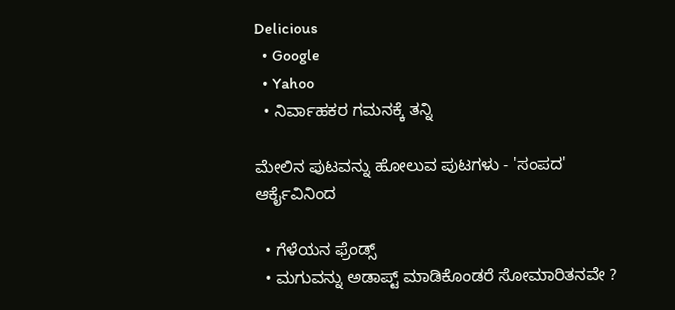Delicious
  • Google
  • Yahoo
  • ನಿರ್ವಾಹಕರ ಗಮನಕ್ಕೆ ತನ್ನಿ

ಮೇಲಿನ ಪುಟವನ್ನು ಹೋಲುವ ಪುಟಗಳು - 'ಸಂಪದ' ಆರ್ಕೈವಿನಿಂದ

  • ಗೆಳೆಯನ ಫ್ರೆಂಡ್ಸ್
  • ಮಗುವನ್ನು ಅಡಾಪ್ಟ್ ಮಾಡಿಕೊಂಡರೆ ಸೋಮಾರಿತನವೇ ?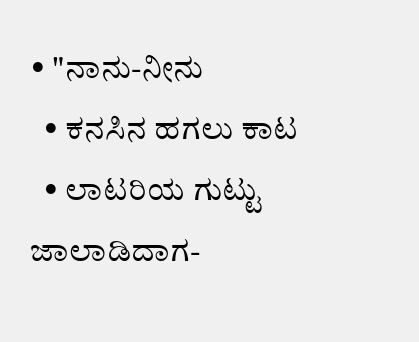• "ನಾನು-ನೀನು
  • ಕನಸಿನ ಹಗಲು ಕಾಟ
  • ಲಾಟರಿಯ ಗುಟ್ಟು ಜಾಲಾಡಿದಾಗ-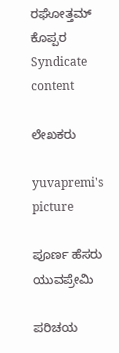ರಘೋತ್ತಮ್ ಕೊಪ್ಪರ
Syndicate content

ಲೇಖಕರು

yuvapremi's picture

ಪೂರ್ಣ ಹೆಸರು
ಯುವಪ್ರೇಮಿ

ಪರಿಚಯ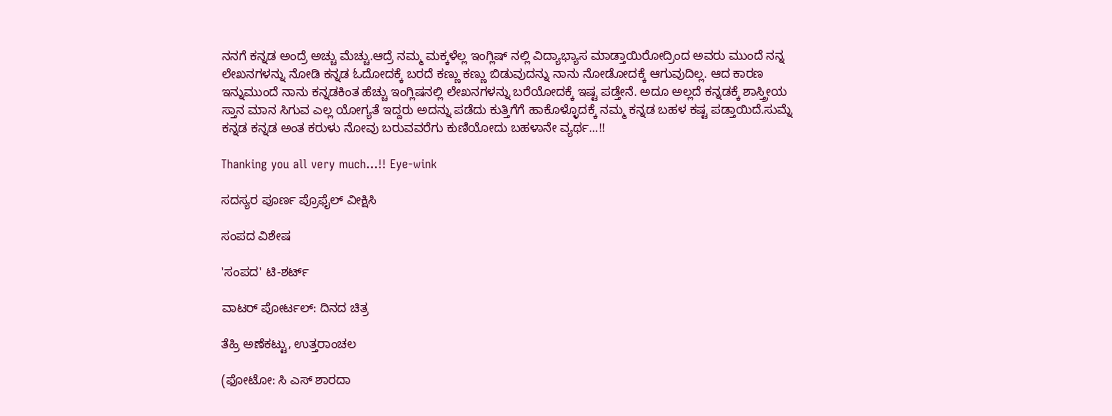ನನಗೆ ಕನ್ನಡ ಅಂದ್ರೆ ಅಚ್ಚು ಮೆಚ್ಚು.ಆದ್ರೆ ನಮ್ಮ ಮಕ್ಕಳೆಲ್ಲ ಇಂಗ್ಲಿಷ್ ನಲ್ಲಿ ವಿದ್ಯಾಭ್ಯಾಸ ಮಾಡ್ತಾಯಿರೋದ್ರಿಂದ ಅವರು ಮುಂದೆ ನನ್ನ ಲೇಖನಗಳನ್ನು ನೋಡಿ ಕನ್ನಡ ಓದೋದಕ್ಕೆ ಬರದೆ ಕಣ್ಣು ಕಣ್ಣು ಬಿಡುವುದನ್ನು ನಾನು ನೋಡೋದಕ್ಕೆ ಆಗುವುದಿಲ್ಲ. ಆದ ಕಾರಣ ಇನ್ನುಮುಂದೆ ನಾನು ಕನ್ನಡಕಿಂತ ಹೆಚ್ಚು ಇಂಗ್ಲಿಷನಲ್ಲಿ ಲೇಖನಗಳನ್ನು ಬರೆಯೋದಕ್ಕೆ ಇಷ್ಟ ಪಡ್ತೇನೆ. ಅದೂ ಅಲ್ಲದೆ ಕನ್ನಡಕ್ಕೆ ಶಾಸ್ತ್ರೀಯ ಸ್ತಾನ ಮಾನ ಸಿಗುವ ಎಲ್ಲ ಯೋಗ್ಯತೆ ಇದ್ದರು ಅದನ್ನು ಪಡೆದು ಕುತ್ತಿಗೆಗೆ ಹಾಕೊಳ್ಳೊದಕ್ಕೆ ನಮ್ಮ ಕನ್ನಡ ಬಹಳ ಕಷ್ಟ ಪಡ್ತಾಯಿದೆ.ಸುಮ್ನೆ ಕನ್ನಡ ಕನ್ನಡ ಅಂತ ಕರುಳು ನೋವು ಬರುವವರೆಗು ಕುಣಿಯೋದು ಬಹಳಾನೇ ವ್ಯರ್ಥ...!!

Thanking you all very much...!! Eye-wink

ಸದಸ್ಯರ ಪೂರ್ಣ ಪ್ರೊಫೈಲ್ ವೀಕ್ಷಿಸಿ

ಸಂಪದ ವಿಶೇಷ

'ಸಂಪದ' ಟಿ-ಶರ್ಟ್

ವಾಟರ್ ಪೋರ್ಟಲ್: ದಿನದ ಚಿತ್ರ

ತೆಹ್ರಿ ಅಣೆಕಟ್ಟು, ಉತ್ತರಾಂಚಲ

(ಫೋಟೋ: ಸಿ ಎಸ್ ಶಾರದಾ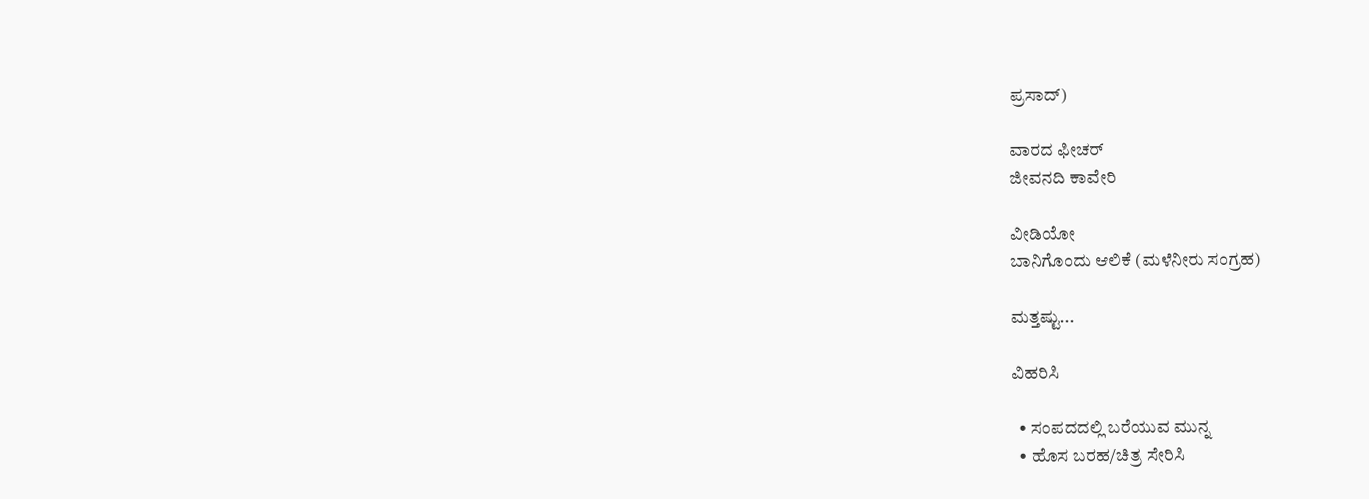ಪ್ರಸಾದ್)

ವಾರದ ಫೀಚರ್
ಜೀವನದಿ ಕಾವೇರಿ

ವೀಡಿಯೋ
ಬಾನಿಗೊಂದು ಆಲಿಕೆ (ಮಳೆನೀರು ಸಂಗ್ರಹ)

ಮತ್ತಷ್ಟು...

ವಿಹರಿಸಿ

  • ಸಂಪದದಲ್ಲಿ ಬರೆಯುವ ಮುನ್ನ
  • ಹೊಸ ಬರಹ/ಚಿತ್ರ ಸೇರಿಸಿ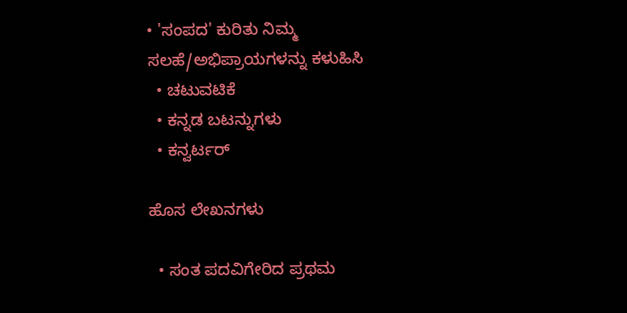• 'ಸಂಪದ' ಕುರಿತು ನಿಮ್ಮ ಸಲಹೆ/ಅಭಿಪ್ರಾಯಗಳನ್ನು ಕಳುಹಿಸಿ
  • ಚಟುವಟಿಕೆ
  • ಕನ್ನಡ ಬಟನ್ನುಗಳು
  • ಕನ್ವರ್ಟರ್

ಹೊಸ ಲೇಖನಗಳು

  • ಸಂತ ಪದವಿಗೇರಿದ ಪ್ರಥಮ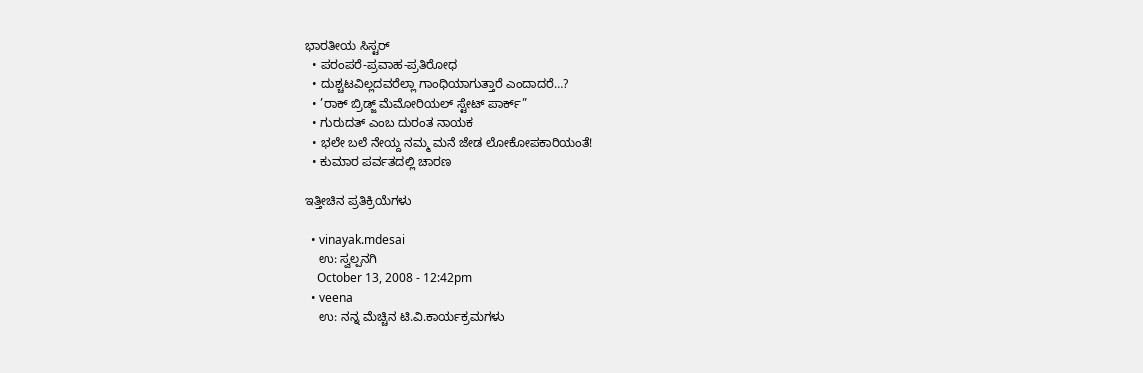ಭಾರತೀಯ ಸಿಸ್ಟರ್
  • ಪರಂಪರೆ-ಪ್ರವಾಹ-ಪ್ರತಿರೋಧ
  • ದುಶ್ಚಟವಿಲ್ಲದವರೆಲ್ಲಾ ಗಾಂಧಿಯಾಗುತ್ತಾರೆ ಎಂದಾದರೆ…?
  • ’ರಾಕ್ ಬ್ರಿಡ್ಜ್ ಮೆಮೋರಿಯಲ್ ಸ್ಟೇಟ್ ಪಾರ್ಕ್”
  • ಗುರುದತ್ ಎಂಬ ದುರಂತ ನಾಯಕ
  • ಭಲೇ ಬಲೆ ನೇಯ್ದ ನಮ್ಮ ಮನೆ ಜೇಡ ಲೋಕೋಪಕಾರಿಯಂತೆ!
  • ಕುಮಾರ ಪರ್ವತದಲ್ಲಿ ಚಾರಣ

ಇತ್ತೀಚಿನ ಪ್ರತಿಕ್ರಿಯೆಗಳು

  • vinayak.mdesai
    ಉ: ಸ್ವಲ್ಪನಗಿ
    October 13, 2008 - 12:42pm
  • veena
    ಉ: ನನ್ನ ಮೆಚ್ಚಿನ ಟಿ.ವಿ.ಕಾರ್ಯಕ್ರಮಗಳು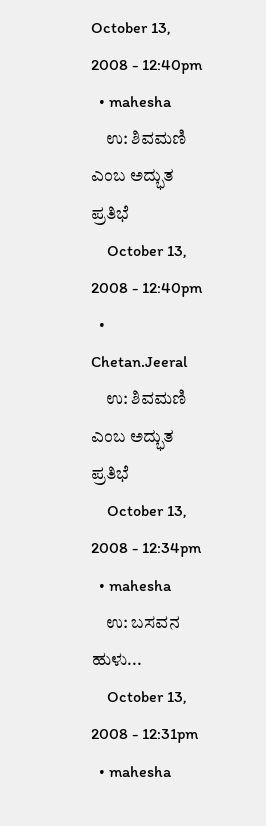October 13, 2008 - 12:40pm
  • mahesha
    ಉ: ಶಿವಮಣಿ ಎಂಬ ಅದ್ಭುತ ಪ್ರತಿಭೆ
    October 13, 2008 - 12:40pm
  • Chetan.Jeeral
    ಉ: ಶಿವಮಣಿ ಎಂಬ ಅದ್ಭುತ ಪ್ರತಿಭೆ
    October 13, 2008 - 12:34pm
  • mahesha
    ಉ: ಬಸವನ ಹುಳು...
    October 13, 2008 - 12:31pm
  • mahesha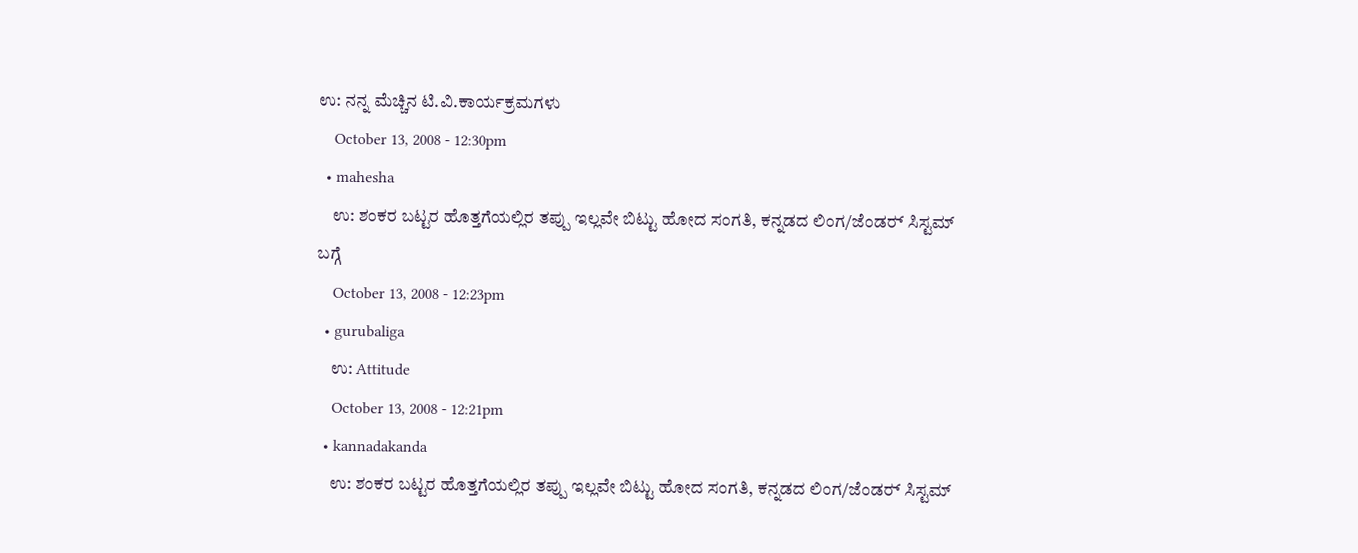ಉ: ನನ್ನ ಮೆಚ್ಚಿನ ಟಿ.ವಿ.ಕಾರ್ಯಕ್ರಮಗಳು
    October 13, 2008 - 12:30pm
  • mahesha
    ಉ: ಶಂಕರ ಬಟ್ಟರ ಹೊತ್ತಗೆಯಲ್ಲಿರ ತಪ್ಪು ಇಲ್ಲವೇ ಬಿಟ್ಟು ಹೋದ ಸಂಗತಿ, ಕನ್ನಡದ ಲಿಂಗ/ಜೆಂಡರ್‍ ಸಿಸ್ಟಮ್ ಬಗ್ಗೆ
    October 13, 2008 - 12:23pm
  • gurubaliga
    ಉ: Attitude
    October 13, 2008 - 12:21pm
  • kannadakanda
    ಉ: ಶಂಕರ ಬಟ್ಟರ ಹೊತ್ತಗೆಯಲ್ಲಿರ ತಪ್ಪು ಇಲ್ಲವೇ ಬಿಟ್ಟು ಹೋದ ಸಂಗತಿ, ಕನ್ನಡದ ಲಿಂಗ/ಜೆಂಡರ್‍ ಸಿಸ್ಟಮ್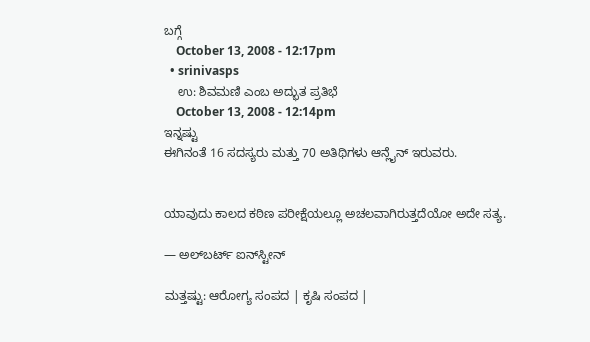ಬಗ್ಗೆ
    October 13, 2008 - 12:17pm
  • srinivasps
    ಉ: ಶಿವಮಣಿ ಎಂಬ ಅದ್ಭುತ ಪ್ರತಿಭೆ
    October 13, 2008 - 12:14pm
ಇನ್ನಷ್ಟು
ಈಗಿನಂತೆ 16 ಸದಸ್ಯರು ಮತ್ತು 70 ಅತಿಥಿಗಳು ಆನ್ಲೈನ್ ಇರುವರು.


ಯಾವುದು ಕಾಲದ ಕಠಿಣ ಪರೀಕ್ಷೆಯಲ್ಲೂ ಅಚಲವಾಗಿರುತ್ತದೆಯೋ ಅದೇ ಸತ್ಯ.

— ಅಲ್‌ಬರ್ಟ್ ಐನ್‌ಸ್ಟೀನ್

ಮತ್ತಷ್ಟು: ಆರೋಗ್ಯ ಸಂಪದ | ಕೃಷಿ ಸಂಪದ |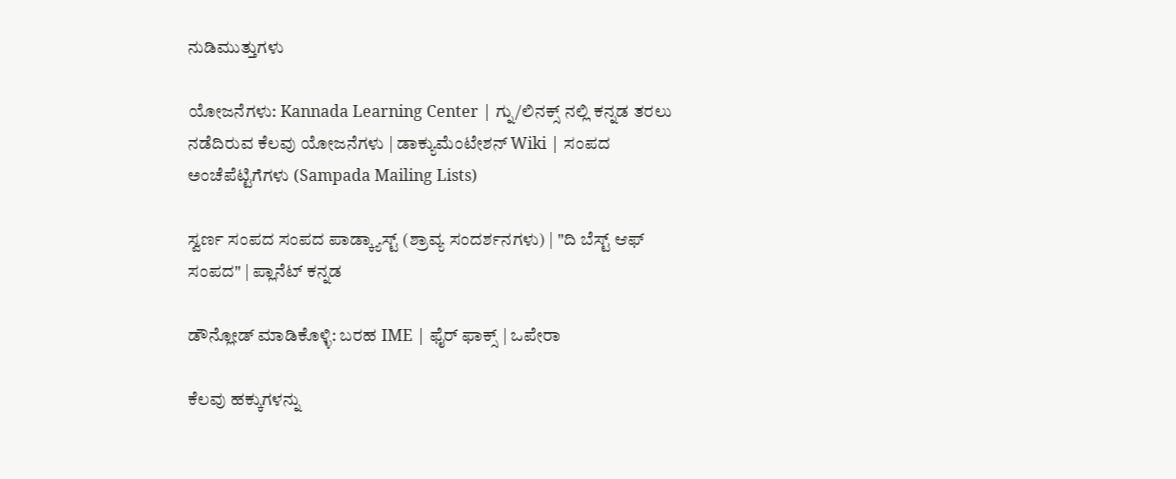ನುಡಿಮುತ್ತುಗಳು

ಯೋಜನೆಗಳು: Kannada Learning Center | ಗ್ನು/ಲಿನಕ್ಸ್ ನಲ್ಲಿ ಕನ್ನಡ ತರಲು ನಡೆದಿರುವ ಕೆಲವು ಯೋಜನೆಗಳು | ಡಾಕ್ಯುಮೆಂಟೇಶನ್ Wiki | ಸಂಪದ ಅಂಚೆಪೆಟ್ಟಿಗೆಗಳು (Sampada Mailing Lists)

ಸ್ವರ್ಣ ಸಂಪದ ಸಂಪದ ಪಾಡ್ಕ್ಯಾಸ್ಟ್ (ಶ್ರಾವ್ಯ ಸಂದರ್ಶನಗಳು) | "ದಿ ಬೆಸ್ಟ್ ಆಫ್ ಸಂಪದ" | ಪ್ಲಾನೆಟ್ ಕನ್ನಡ

ಡೌನ್ಲೋಡ್ ಮಾಡಿಕೊಳ್ಳಿ: ಬರಹ IME | ಫೈರ್ ಫಾಕ್ಸ್ | ಒಪೇರಾ

ಕೆಲವು ಹಕ್ಕುಗಳನ್ನು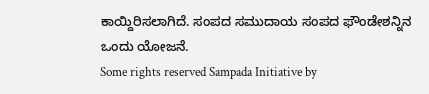ಕಾಯ್ದಿರಿಸಲಾಗಿದೆ. ಸಂಪದ ಸಮುದಾಯ ಸಂಪದ ಫೌಂಡೇಶನ್ನಿನ ಒಂದು ಯೋಜನೆ.
Some rights reserved Sampada Initiative by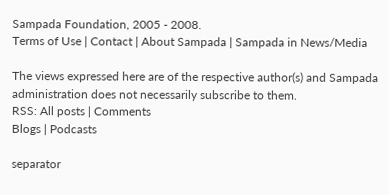Sampada Foundation, 2005 - 2008.
Terms of Use | Contact | About Sampada | Sampada in News/Media

The views expressed here are of the respective author(s) and Sampada administration does not necessarily subscribe to them.
RSS: All posts | Comments
Blogs | Podcasts

separator